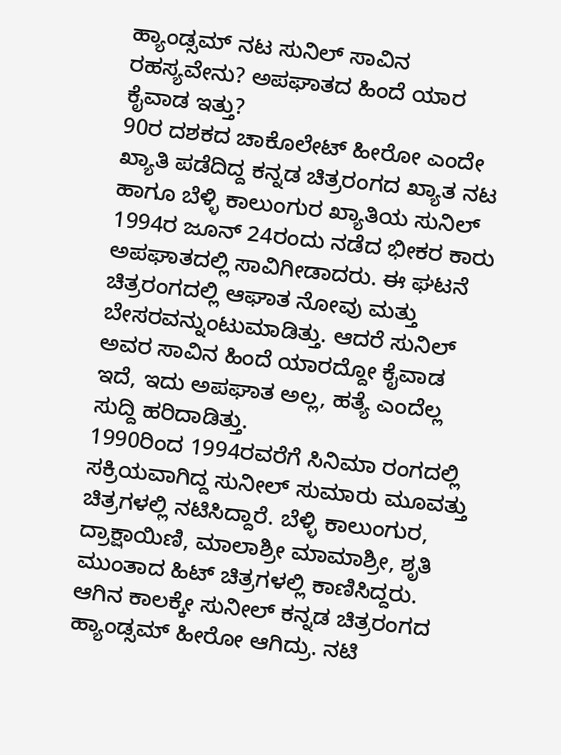ಹ್ಯಾಂಡ್ಸಮ್ ನಟ ಸುನಿಲ್ ಸಾವಿನ ರಹಸ್ಯವೇನು? ಅಪಘಾತದ ಹಿಂದೆ ಯಾರ ಕೈವಾಡ ಇತ್ತು?
90ರ ದಶಕದ ಚಾಕೊಲೇಟ್ ಹೀರೋ ಎಂದೇ ಖ್ಯಾತಿ ಪಡೆದಿದ್ದ ಕನ್ನಡ ಚಿತ್ರರಂಗದ ಖ್ಯಾತ ನಟ ಹಾಗೂ ಬೆಳ್ಳಿ ಕಾಲುಂಗುರ ಖ್ಯಾತಿಯ ಸುನಿಲ್ 1994ರ ಜೂನ್ 24ರಂದು ನಡೆದ ಭೀಕರ ಕಾರು ಅಪಘಾತದಲ್ಲಿ ಸಾವಿಗೀಡಾದರು. ಈ ಘಟನೆ ಚಿತ್ರರಂಗದಲ್ಲಿ ಆಘಾತ ನೋವು ಮತ್ತು ಬೇಸರವನ್ನುಂಟುಮಾಡಿತ್ತು. ಆದರೆ ಸುನಿಲ್ ಅವರ ಸಾವಿನ ಹಿಂದೆ ಯಾರದ್ದೋ ಕೈವಾಡ ಇದೆ, ಇದು ಅಪಘಾತ ಅಲ್ಲ, ಹತ್ಯೆ ಎಂದೆಲ್ಲ ಸುದ್ದಿ ಹರಿದಾಡಿತ್ತು.
1990ರಿಂದ 1994ರವರೆಗೆ ಸಿನಿಮಾ ರಂಗದಲ್ಲಿ ಸಕ್ರಿಯವಾಗಿದ್ದ ಸುನೀಲ್ ಸುಮಾರು ಮೂವತ್ತು ಚಿತ್ರಗಳಲ್ಲಿ ನಟಿಸಿದ್ದಾರೆ. ಬೆಳ್ಳಿ ಕಾಲುಂಗುರ, ದ್ರಾಕ್ಷಾಯಿಣಿ, ಮಾಲಾಶ್ರೀ ಮಾಮಾಶ್ರೀ, ಶೃತಿ ಮುಂತಾದ ಹಿಟ್ ಚಿತ್ರಗಳಲ್ಲಿ ಕಾಣಿಸಿದ್ದರು. ಆಗಿನ ಕಾಲಕ್ಕೇ ಸುನೀಲ್ ಕನ್ನಡ ಚಿತ್ರರಂಗದ ಹ್ಯಾಂಡ್ಸಮ್ ಹೀರೋ ಆಗಿದ್ರು. ನಟಿ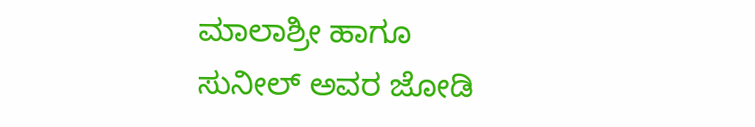ಮಾಲಾಶ್ರೀ ಹಾಗೂ ಸುನೀಲ್ ಅವರ ಜೋಡಿ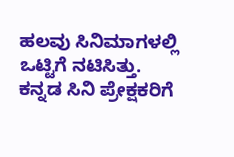ಹಲವು ಸಿನಿಮಾಗಳಲ್ಲಿ ಒಟ್ಟಿಗೆ ನಟಿಸಿತ್ತು. ಕನ್ನಡ ಸಿನಿ ಪ್ರೇಕ್ಷಕರಿಗೆ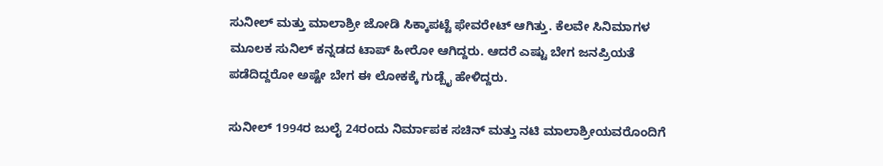ಸುನೀಲ್ ಮತ್ತು ಮಾಲಾಶ್ರೀ ಜೋಡಿ ಸಿಕ್ಕಾಪಟ್ಟೆ ಫೇವರೇಟ್ ಆಗಿತ್ತು. ಕೆಲವೇ ಸಿನಿಮಾಗಳ ಮೂಲಕ ಸುನಿಲ್ ಕನ್ನಡದ ಟಾಪ್ ಹೀರೋ ಆಗಿದ್ದರು. ಆದರೆ ಎಷ್ಟು ಬೇಗ ಜನಪ್ರಿಯತೆ ಪಡೆದಿದ್ದರೋ ಅಷ್ಟೇ ಬೇಗ ಈ ಲೋಕಕ್ಕೆ ಗುಡ್ಬೈ ಹೇಳಿದ್ದರು.

ಸುನೀಲ್ 1994ರ ಜುಲೈ 24ರಂದು ನಿರ್ಮಾಪಕ ಸಚಿನ್ ಮತ್ತು ನಟಿ ಮಾಲಾಶ್ರೀಯವರೊಂದಿಗೆ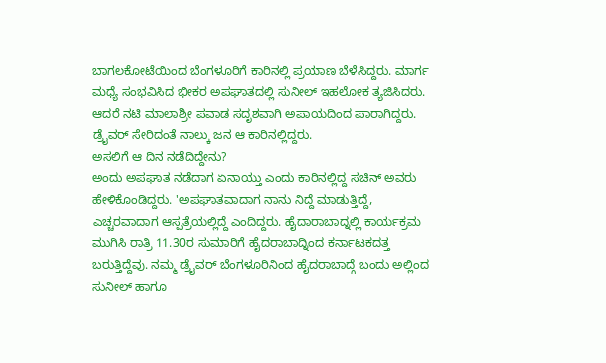ಬಾಗಲಕೋಟೆಯಿಂದ ಬೆಂಗಳೂರಿಗೆ ಕಾರಿನಲ್ಲಿ ಪ್ರಯಾಣ ಬೆಳೆಸಿದ್ದರು. ಮಾರ್ಗ ಮಧ್ಯೆ ಸಂಭವಿಸಿದ ಭೀಕರ ಅಪಘಾತದಲ್ಲಿ ಸುನೀಲ್ ಇಹಲೋಕ ತ್ಯಜಿಸಿದರು. ಆದರೆ ನಟಿ ಮಾಲಾಶ್ರೀ ಪವಾಡ ಸದೃಶವಾಗಿ ಅಪಾಯದಿಂದ ಪಾರಾಗಿದ್ದರು. ಡ್ರೈವರ್ ಸೇರಿದಂತೆ ನಾಲ್ಕು ಜನ ಆ ಕಾರಿನಲ್ಲಿದ್ದರು.
ಅಸಲಿಗೆ ಆ ದಿನ ನಡೆದಿದ್ದೇನು?
ಅಂದು ಅಪಘಾತ ನಡೆದಾಗ ಏನಾಯ್ತು ಎಂದು ಕಾರಿನಲ್ಲಿದ್ದ ಸಚಿನ್ ಅವರು ಹೇಳಿಕೊಂಡಿದ್ದರು. 'ಅಪಘಾತವಾದಾಗ ನಾನು ನಿದ್ದೆ ಮಾಡುತ್ತಿದ್ದೆ, ಎಚ್ಚರವಾದಾಗ ಆಸ್ಪತ್ರೆಯಲ್ಲಿದ್ದೆ ಎಂದಿದ್ದರು. ಹೈದಾರಾಬಾದ್ನಲ್ಲಿ ಕಾರ್ಯಕ್ರಮ ಮುಗಿಸಿ ರಾತ್ರಿ 11.30ರ ಸುಮಾರಿಗೆ ಹೈದರಾಬಾದ್ನಿಂದ ಕರ್ನಾಟಕದತ್ತ ಬರುತ್ತಿದ್ದೆವು. ನಮ್ಮ ಡ್ರೈವರ್ ಬೆಂಗಳೂರಿನಿಂದ ಹೈದರಾಬಾದ್ಗೆ ಬಂದು ಅಲ್ಲಿಂದ ಸುನೀಲ್ ಹಾಗೂ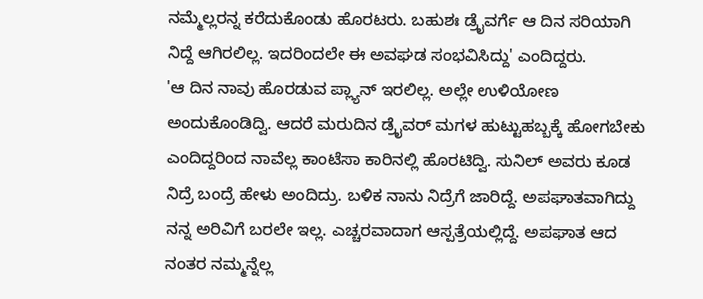ನಮ್ಮೆಲ್ಲರನ್ನ ಕರೆದುಕೊಂಡು ಹೊರಟರು. ಬಹುಶಃ ಡ್ರೈವರ್ಗೆ ಆ ದಿನ ಸರಿಯಾಗಿ ನಿದ್ದೆ ಆಗಿರಲಿಲ್ಲ. ಇದರಿಂದಲೇ ಈ ಅವಘಡ ಸಂಭವಿಸಿದ್ದು' ಎಂದಿದ್ದರು.
'ಆ ದಿನ ನಾವು ಹೊರಡುವ ಪ್ಲ್ಯಾನ್ ಇರಲಿಲ್ಲ. ಅಲ್ಲೇ ಉಳಿಯೋಣ ಅಂದುಕೊಂಡಿದ್ವಿ. ಆದರೆ ಮರುದಿನ ಡ್ರೈವರ್ ಮಗಳ ಹುಟ್ಟುಹಬ್ಬಕ್ಕೆ ಹೋಗಬೇಕು ಎಂದಿದ್ದರಿಂದ ನಾವೆಲ್ಲ ಕಾಂಟೆಸಾ ಕಾರಿನಲ್ಲಿ ಹೊರಟಿದ್ವಿ. ಸುನಿಲ್ ಅವರು ಕೂಡ ನಿದ್ರೆ ಬಂದ್ರೆ ಹೇಳು ಅಂದಿದ್ರು. ಬಳಿಕ ನಾನು ನಿದ್ರೆಗೆ ಜಾರಿದ್ದೆ. ಅಪಘಾತವಾಗಿದ್ದು ನನ್ನ ಅರಿವಿಗೆ ಬರಲೇ ಇಲ್ಲ. ಎಚ್ಚರವಾದಾಗ ಆಸ್ಪತ್ರೆಯಲ್ಲಿದ್ದೆ. ಅಪಘಾತ ಆದ ನಂತರ ನಮ್ಮನ್ನೆಲ್ಲ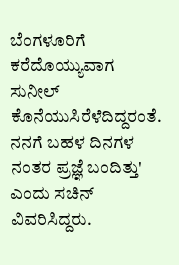ಬೆಂಗಳೂರಿಗೆ ಕರೆದೊಯ್ಯುವಾಗ ಸುನೀಲ್ ಕೊನೆಯುಸಿರೆಳೆದಿದ್ದರಂತೆ. ನನಗೆ ಬಹಳ ದಿನಗಳ ನಂತರ ಪ್ರಜ್ಞೆ ಬಂದಿತ್ತು' ಎಂದು ಸಚಿನ್ ವಿವರಿಸಿದ್ದರು.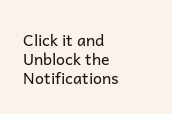Click it and Unblock the Notifications